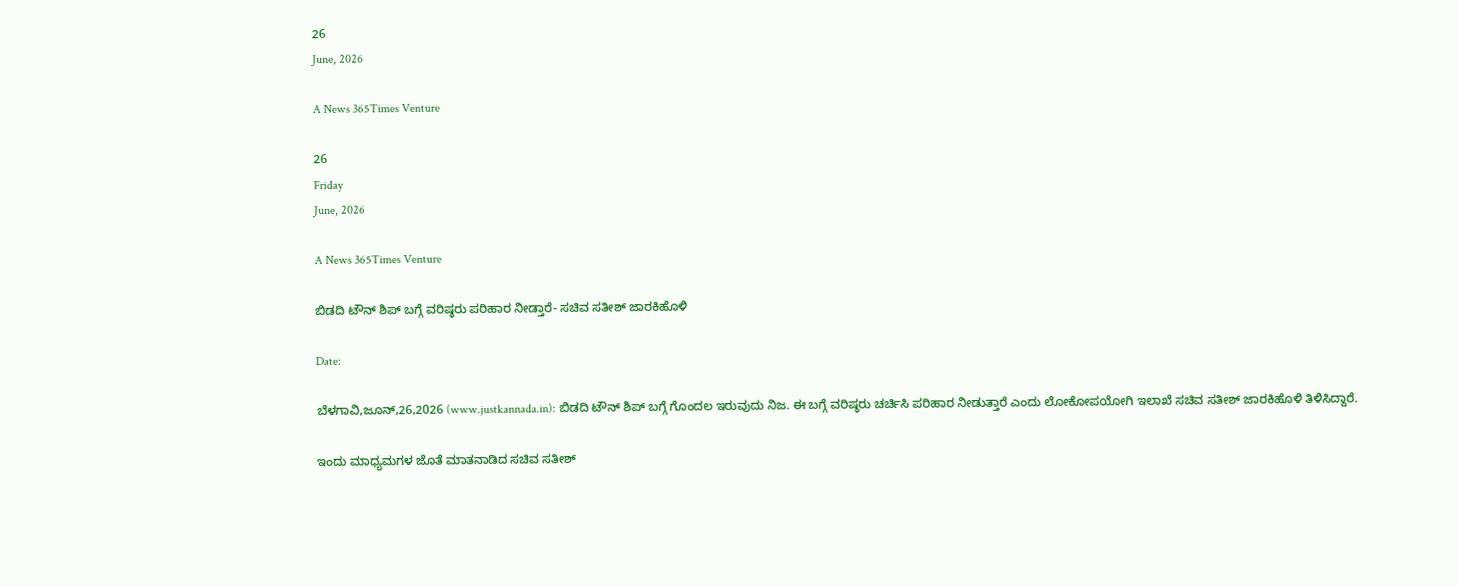26
June, 2026

A News 365Times Venture

26
Friday
June, 2026

A News 365Times Venture

ಬಿಡದಿ ಟೌನ್ ಶಿಪ್ ಬಗ್ಗೆ ವರಿಷ್ಠರು ಪರಿಹಾರ ನೀಡ್ತಾರೆ- ಸಚಿವ ಸತೀಶ್ ಜಾರಕಿಹೊಳಿ

Date:

ಬೆಳಗಾವಿ,ಜೂನ್,26,2026 (www.justkannada.in): ಬಿಡದಿ ಟೌನ್ ಶಿಪ್ ಬಗ್ಗೆ ಗೊಂದಲ ಇರುವುದು ನಿಜ. ಈ ಬಗ್ಗೆ ವರಿಷ್ಠರು ಚರ್ಚಿಸಿ ಪರಿಹಾರ ನೀಡುತ್ತಾರೆ ಎಂದು ಲೋಕೋಪಯೋಗಿ ಇಲಾಖೆ ಸಚಿವ ಸತೀಶ್ ಜಾರಕಿಹೊಳಿ ತಿಳಿಸಿದ್ದಾರೆ.

ಇಂದು ಮಾಧ್ಯಮಗಳ ಜೊತೆ ಮಾತನಾಡಿದ ಸಚಿವ ಸತೀಶ್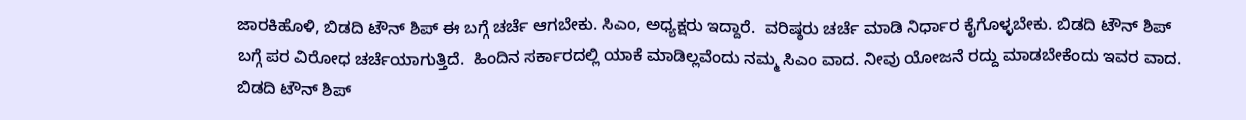ಜಾರಕಿಹೊಳಿ, ಬಿಡದಿ ಟೌನ್ ಶಿಪ್ ಈ ಬಗ್ಗೆ ಚರ್ಚೆ ಆಗಬೇಕು. ಸಿಎಂ, ಅಧ್ಯಕ್ಷರು ಇದ್ದಾರೆ.  ವರಿಷ್ಠರು ಚರ್ಚೆ ಮಾಡಿ ನಿರ್ಧಾರ ಕೈಗೊಳ್ಳಬೇಕು. ಬಿಡದಿ ಟೌನ್ ಶಿಪ್ ಬಗ್ಗೆ ಪರ ವಿರೋಧ ಚರ್ಚೆಯಾಗುತ್ತಿದೆ.  ಹಿಂದಿನ ಸರ್ಕಾರದಲ್ಲಿ ಯಾಕೆ ಮಾಡಿಲ್ಲವೆಂದು ನಮ್ಮ ಸಿಎಂ ವಾದ. ನೀವು ಯೋಜನೆ ರದ್ದು ಮಾಡಬೇಕೆಂದು ಇವರ ವಾದ. ಬಿಡದಿ ಟೌನ್ ಶಿಪ್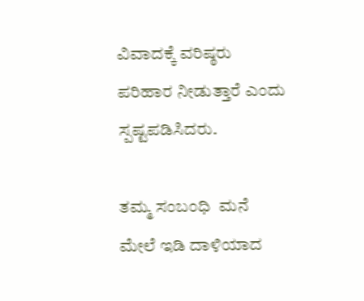ವಿವಾದಕ್ಕೆ ವರಿಷ್ಠರು ಪರಿಹಾರ ನೀಡುತ್ತಾರೆ ಎಂದು ಸ್ಪಷ್ಟಪಡಿಸಿದರು.

ತಮ್ಮ ಸಂಬಂಧಿ  ಮನೆ ಮೇಲೆ ಇಡಿ ದಾಳಿಯಾದ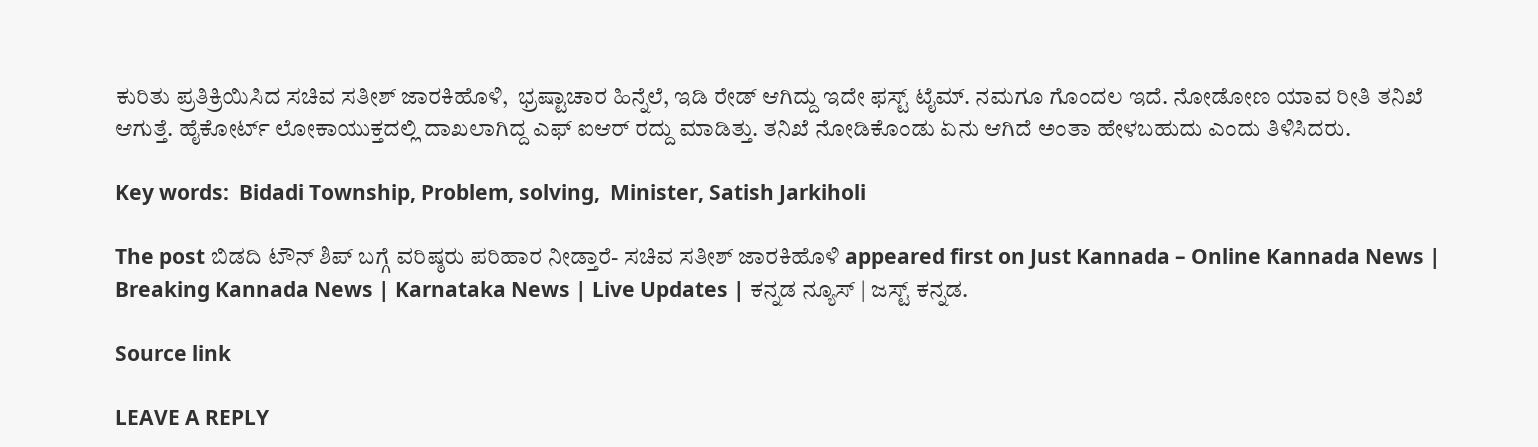ಕುರಿತು ಪ್ರತಿಕ್ರಿಯಿಸಿದ ಸಚಿವ ಸತೀಶ್ ಜಾರಕಿಹೊಳಿ,  ಭ್ರಷ್ಟಾಚಾರ ಹಿನ್ನೆಲೆ, ಇಡಿ ರೇಡ್ ಆಗಿದ್ದು ಇದೇ ಫಸ್ಟ್ ಟೈಮ್. ನಮಗೂ ಗೊಂದಲ ಇದೆ. ನೋಡೋಣ ಯಾವ ರೀತಿ ತನಿಖೆ ಆಗುತ್ತೆ. ಹೈಕೋರ್ಟ್ ಲೋಕಾಯುಕ್ತದಲ್ಲಿ ದಾಖಲಾಗಿದ್ದ ಎಫ್ ಐಆರ್ ರದ್ದು ಮಾಡಿತ್ತು. ತನಿಖೆ ನೋಡಿಕೊಂಡು ಏನು ಆಗಿದೆ ಅಂತಾ ಹೇಳಬಹುದು ಎಂದು ತಿಳಿಸಿದರು.

Key words:  Bidadi Township, Problem, solving,  Minister, Satish Jarkiholi

The post ಬಿಡದಿ ಟೌನ್ ಶಿಪ್ ಬಗ್ಗೆ ವರಿಷ್ಠರು ಪರಿಹಾರ ನೀಡ್ತಾರೆ- ಸಚಿವ ಸತೀಶ್ ಜಾರಕಿಹೊಳಿ appeared first on Just Kannada – Online Kannada News | Breaking Kannada News | Karnataka News | Live Updates | ಕನ್ನಡ ನ್ಯೂಸ್ | ಜಸ್ಟ್ ಕನ್ನಡ.

Source link

LEAVE A REPLY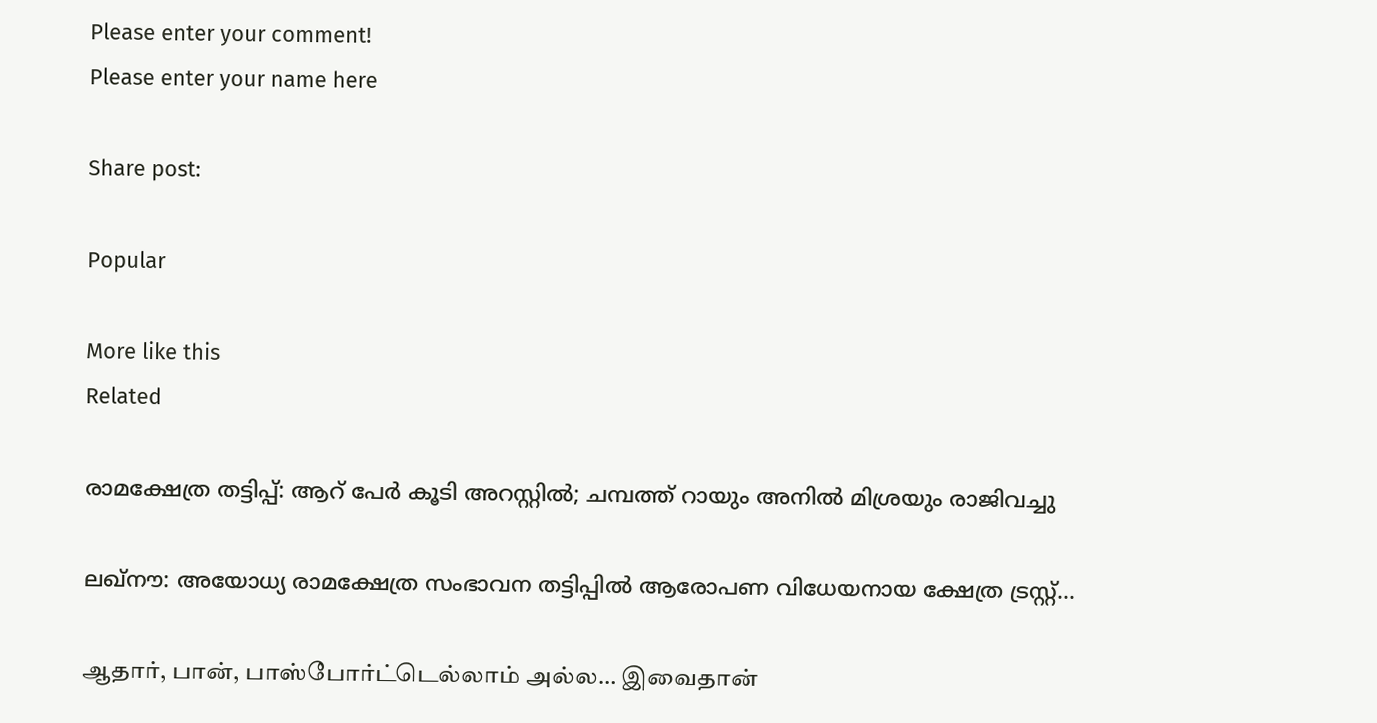Please enter your comment!
Please enter your name here

Share post:

Popular

More like this
Related

രാമക്ഷേത്ര തട്ടിപ്പ്: ആറ് പേര്‍ കൂടി അറസ്റ്റില്‍; ചമ്പത്ത് റായും അനില്‍ മിശ്രയും രാജിവച്ചു

ലഖ്‌നൗ: അയോധ്യ രാമക്ഷേത്ര സംഭാവന തട്ടിപ്പില്‍ ആരോപണ വിധേയനായ ക്ഷേത്ര ട്രസ്റ്റ്...

ஆதார், பான், பாஸ்போர்ட்டெல்லாம் அல்ல… இவைதான்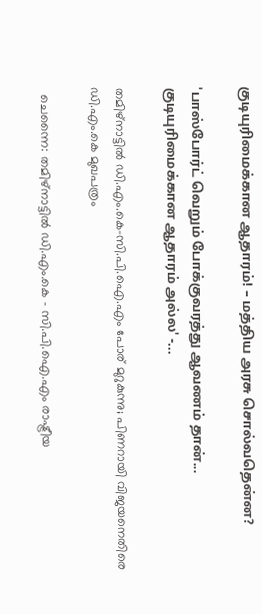குடியுரிமைக்கான ஆதாரம்! – மத்திய அரசு சொல்வதென்ன?

'பாஸ்போர்ட் வெறும் போக்குவரத்து ஆவணம் தான்... குடியுரிமைக்கான ஆதாரம் அல்ல' -...

തമിഴ്‌നാട്ടില്‍ ഡി.എം.കെ-സി.പി.ഐ.എം പോര് മുറുകുന്നു; പിണറായി വിജയനെതിരെ ഡി.എം.കെ മുഖപത്രം

  ചെന്നൈ: തമിഴ്‌നാട്ടില്‍ ഡി.എം.കെ – സി.പി.ഐ.എം രാഷ്ട്രീയ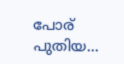പോര് പുതിയ...